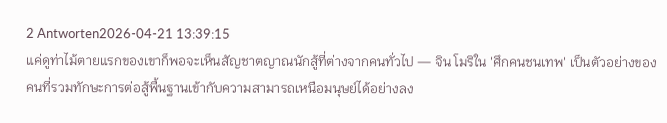2 Antworten2026-04-21 13:39:15
แค่ดูท่าไม้ตายแรกของเขาก็พอจะเห็นสัญชาตญาณนักสู้ที่ต่างจากคนทั่วไป — จิน โมริใน 'ศึกคนชนเทพ' เป็นตัวอย่างของคนที่รวมทักษะการต่อสู้พื้นฐานเข้ากับความสามารถเหนือมนุษย์ได้อย่างลง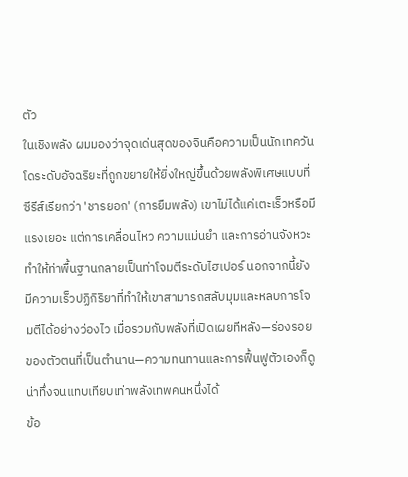ตัว
ในเชิงพลัง ผมมองว่าจุดเด่นสุดของจินคือความเป็นนักเทควันโดระดับอัจฉริยะที่ถูกขยายให้ยิ่งใหญ่ขึ้นด้วยพลังพิเศษแบบที่ซีรีส์เรียกว่า 'ชารยอก' (การยืมพลัง) เขาไม่ได้แค่เตะเร็วหรือมีแรงเยอะ แต่การเคลื่อนไหว ความแม่นยำ และการอ่านจังหวะทำให้ท่าพื้นฐานกลายเป็นท่าโจมตีระดับไฮเปอร์ นอกจากนี้ยังมีความเร็วปฏิกิริยาที่ทำให้เขาสามารถสลับมุมและหลบการโจมตีได้อย่างว่องไว เมื่อรวมกับพลังที่เปิดเผยทีหลัง—ร่องรอยของตัวตนที่เป็นตำนาน—ความทนทานและการฟื้นฟูตัวเองก็ดูน่าทึ่งจนแทบเทียบเท่าพลังเทพคนหนึ่งได้
ข้อ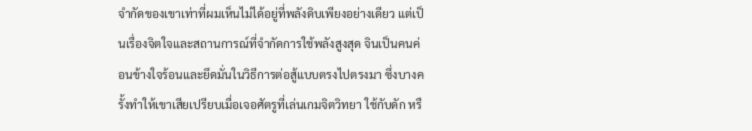จำกัดของเขาเท่าที่ผมเห็นไม่ได้อยู่ที่พลังดิบเพียงอย่างเดียว แต่เป็นเรื่องจิตใจและสถานการณ์ที่จำกัดการใช้พลังสูงสุด จินเป็นคนค่อนข้างใจร้อนและยึดมั่นในวิธีการต่อสู้แบบตรงไปตรงมา ซึ่งบางครั้งทำให้เขาเสียเปรียบเมื่อเจอศัตรูที่เล่นเกมจิตวิทยา ใช้กับดัก หรื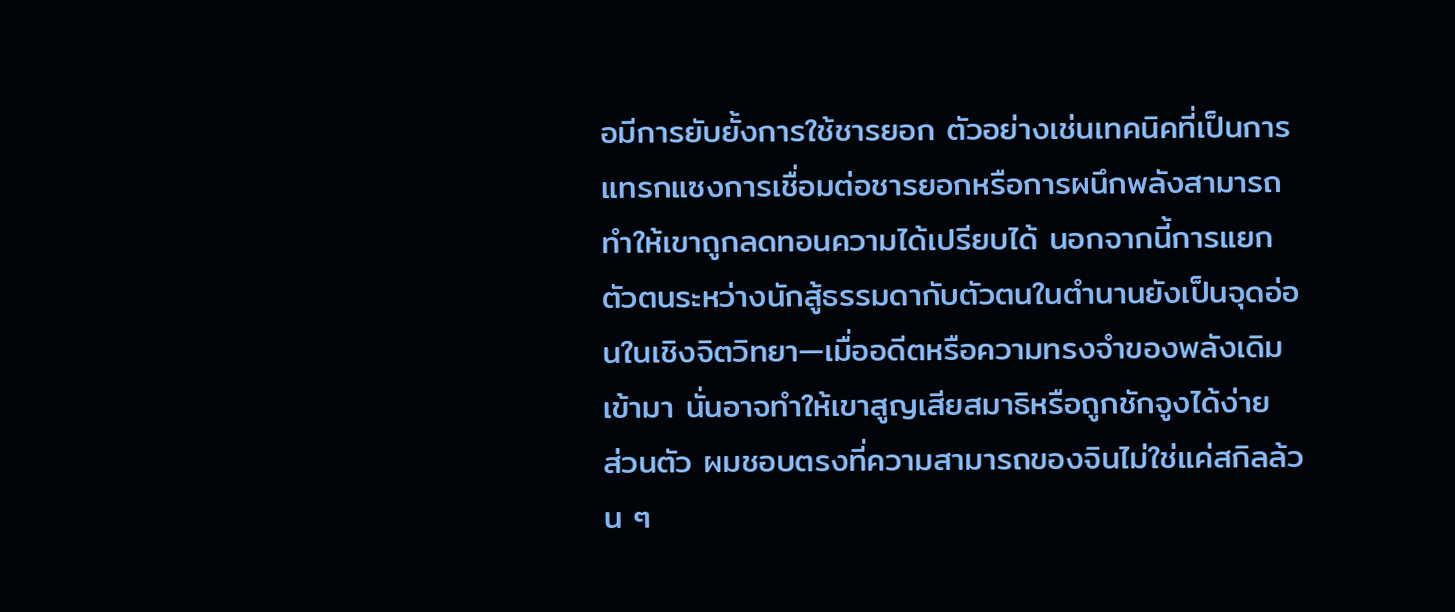อมีการยับยั้งการใช้ชารยอก ตัวอย่างเช่นเทคนิคที่เป็นการแทรกแซงการเชื่อมต่อชารยอกหรือการผนึกพลังสามารถทำให้เขาถูกลดทอนความได้เปรียบได้ นอกจากนี้การแยกตัวตนระหว่างนักสู้ธรรมดากับตัวตนในตำนานยังเป็นจุดอ่อนในเชิงจิตวิทยา—เมื่ออดีตหรือความทรงจำของพลังเดิมเข้ามา นั่นอาจทำให้เขาสูญเสียสมาธิหรือถูกชักจูงได้ง่าย
ส่วนตัว ผมชอบตรงที่ความสามารถของจินไม่ใช่แค่สกิลล้วน ๆ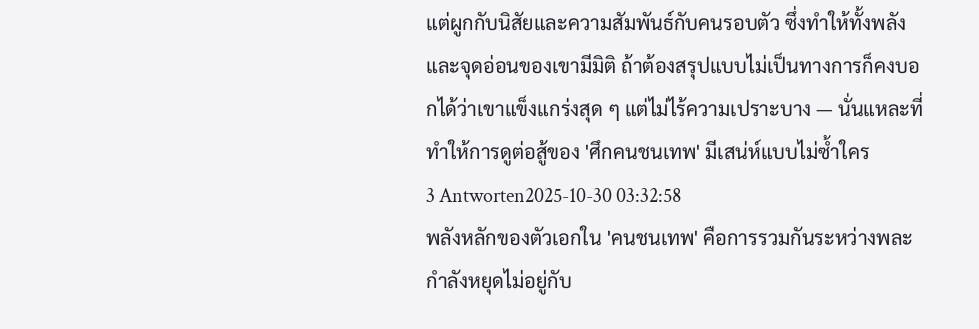แต่ผูกกับนิสัยและความสัมพันธ์กับคนรอบตัว ซึ่งทำให้ทั้งพลังและจุดอ่อนของเขามีมิติ ถ้าต้องสรุปแบบไม่เป็นทางการก็คงบอกได้ว่าเขาแข็งแกร่งสุด ๆ แต่ไม่ไร้ความเปราะบาง — นั่นแหละที่ทำให้การดูต่อสู้ของ 'ศึกคนชนเทพ' มีเสน่ห์แบบไม่ซ้ำใคร
3 Antworten2025-10-30 03:32:58
พลังหลักของตัวเอกใน 'คนชนเทพ' คือการรวมกันระหว่างพละกำลังหยุดไม่อยู่กับ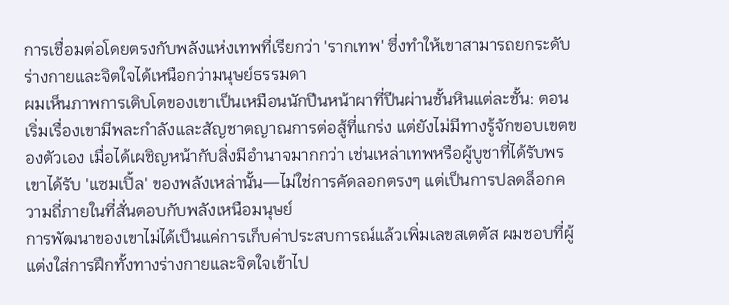การเชื่อมต่อโดยตรงกับพลังแห่งเทพที่เรียกว่า 'รากเทพ' ซึ่งทำให้เขาสามารถยกระดับร่างกายและจิตใจได้เหนือกว่ามนุษย์ธรรมดา
ผมเห็นภาพการเติบโตของเขาเป็นเหมือนนักปีนหน้าผาที่ปีนผ่านชั้นหินแต่ละชั้น: ตอนเริ่มเรื่องเขามีพละกำลังและสัญชาตญาณการต่อสู้ที่แกร่ง แต่ยังไม่มีทางรู้จักขอบเขตของตัวเอง เมื่อได้เผชิญหน้ากับสิ่งมีอำนาจมากกว่า เช่นเหล่าเทพหรือผู้บูชาที่ได้รับพร เขาได้รับ 'แซมเปิ้ล' ของพลังเหล่านั้น—ไม่ใช่การคัดลอกตรงๆ แต่เป็นการปลดล็อกความถี่ภายในที่สั่นตอบกับพลังเหนือมนุษย์
การพัฒนาของเขาไม่ได้เป็นแค่การเก็บค่าประสบการณ์แล้วเพิ่มเลขสเตตัส ผมชอบที่ผู้แต่งใส่การฝึกทั้งทางร่างกายและจิตใจเข้าไป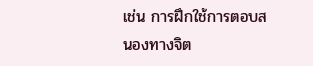เช่น การฝึกใช้การตอบสนองทางจิต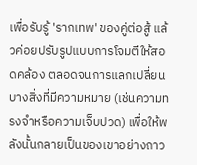เพื่อรับรู้ 'รากเทพ' ของคู่ต่อสู้ แล้วค่อยปรับรูปแบบการโจมตีให้สอดคล้อง ตลอดจนการแลกเปลี่ยนบางสิ่งที่มีความหมาย (เช่นความทรงจำหรือความเจ็บปวด) เพื่อให้พลังนั้นกลายเป็นของเขาอย่างถาว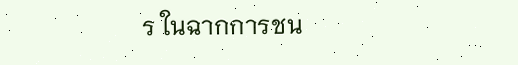ร ในฉากการชน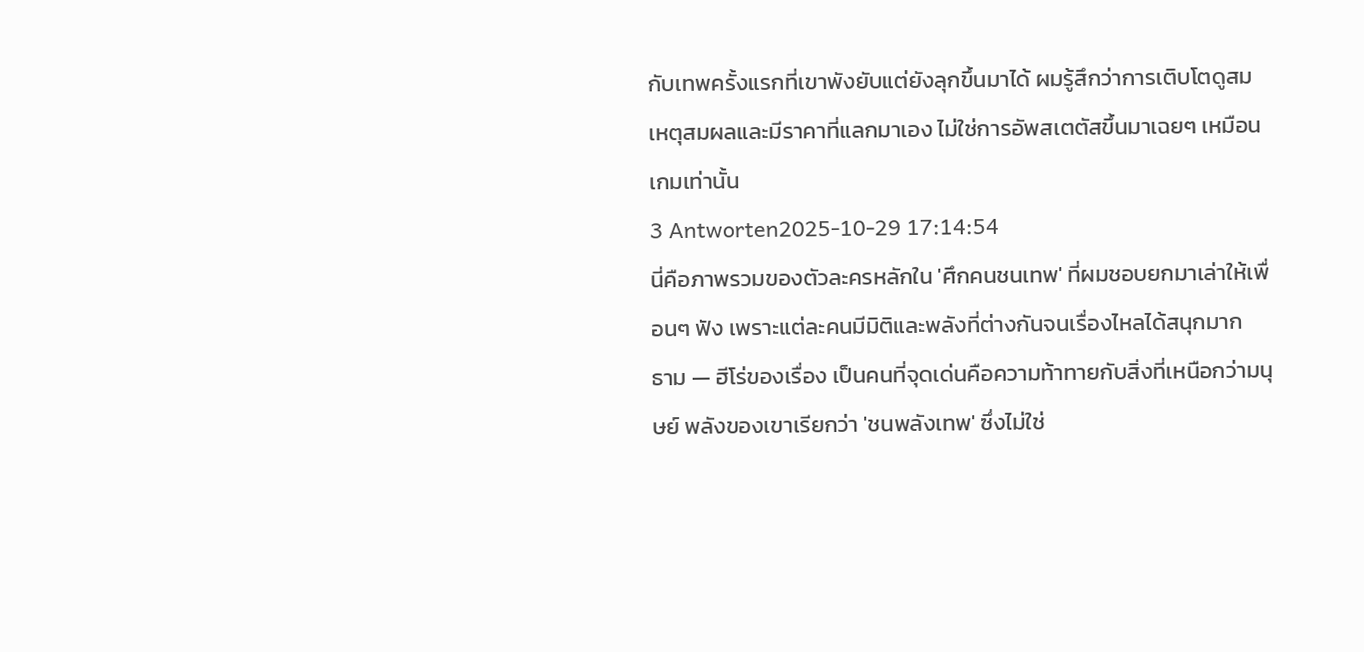กับเทพครั้งแรกที่เขาพังยับแต่ยังลุกขึ้นมาได้ ผมรู้สึกว่าการเติบโตดูสมเหตุสมผลและมีราคาที่แลกมาเอง ไม่ใช่การอัพสเตตัสขึ้นมาเฉยๆ เหมือนเกมเท่านั้น
3 Antworten2025-10-29 17:14:54
นี่คือภาพรวมของตัวละครหลักใน 'ศึกคนชนเทพ' ที่ผมชอบยกมาเล่าให้เพื่อนๆ ฟัง เพราะแต่ละคนมีมิติและพลังที่ต่างกันจนเรื่องไหลได้สนุกมาก
ธาม — ฮีโร่ของเรื่อง เป็นคนที่จุดเด่นคือความท้าทายกับสิ่งที่เหนือกว่ามนุษย์ พลังของเขาเรียกว่า 'ชนพลังเทพ' ซึ่งไม่ใช่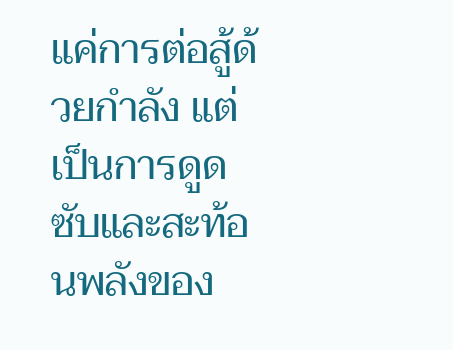แค่การต่อสู้ด้วยกำลัง แต่เป็นการดูดซับและสะท้อนพลังของ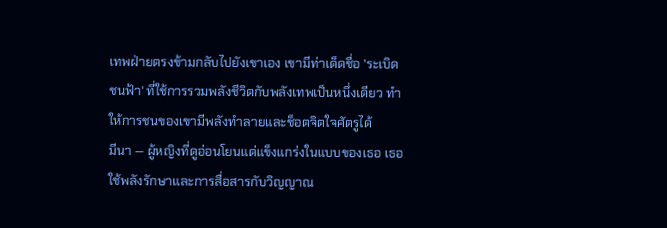เทพฝ่ายตรงข้ามกลับไปยังเขาเอง เขามีท่าเด็ดชื่อ 'ระเบิดชนฟ้า' ที่ใช้การรวมพลังชีวิตกับพลังเทพเป็นหนึ่งเดียว ทำให้การชนของเขามีพลังทำลายและช็อตจิตใจศัตรูได้
มีนา — ผู้หญิงที่ดูอ่อนโยนแต่แข็งแกร่งในแบบของเธอ เธอใช้พลังรักษาและการสื่อสารกับวิญญาณ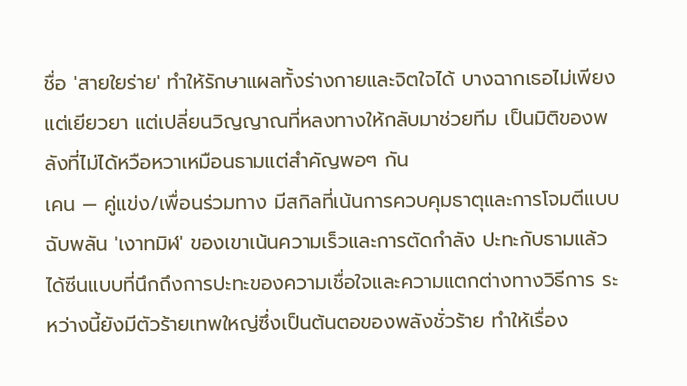ชื่อ 'สายใยร่าย' ทำให้รักษาแผลทั้งร่างกายและจิตใจได้ บางฉากเธอไม่เพียงแต่เยียวยา แต่เปลี่ยนวิญญาณที่หลงทางให้กลับมาช่วยทีม เป็นมิติของพลังที่ไม่ได้หวือหวาเหมือนธามแต่สำคัญพอๆ กัน
เคน — คู่แข่ง/เพื่อนร่วมทาง มีสกิลที่เน้นการควบคุมธาตุและการโจมตีแบบฉับพลัน 'เงาทมิฬ' ของเขาเน้นความเร็วและการตัดกำลัง ปะทะกับธามแล้วได้ซีนแบบที่นึกถึงการปะทะของความเชื่อใจและความแตกต่างทางวิธีการ ระหว่างนี้ยังมีตัวร้ายเทพใหญ่ซึ่งเป็นต้นตอของพลังชั่วร้าย ทำให้เรื่อง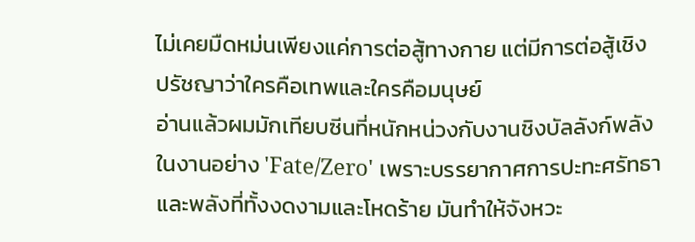ไม่เคยมืดหม่นเพียงแค่การต่อสู้ทางกาย แต่มีการต่อสู้เชิงปรัชญาว่าใครคือเทพและใครคือมนุษย์
อ่านแล้วผมมักเทียบซีนที่หนักหน่วงกับงานชิงบัลลังก์พลังในงานอย่าง 'Fate/Zero' เพราะบรรยากาศการปะทะศรัทธาและพลังที่ทั้งงดงามและโหดร้าย มันทำให้จังหวะ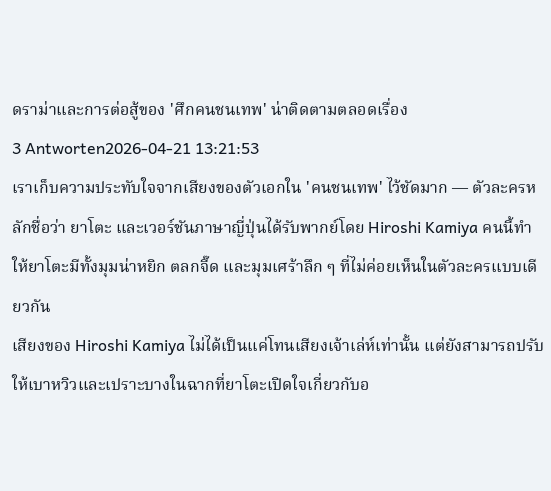ดราม่าและการต่อสู้ของ 'ศึกคนชนเทพ' น่าติดตามตลอดเรื่อง
3 Antworten2026-04-21 13:21:53
เราเก็บความประทับใจจากเสียงของตัวเอกใน 'คนชนเทพ' ไว้ชัดมาก — ตัวละครหลักชื่อว่า ยาโตะ และเวอร์ชันภาษาญี่ปุ่นได้รับพากย์โดย Hiroshi Kamiya คนนี้ทำให้ยาโตะมีทั้งมุมน่าหยิก ตลกจี๊ด และมุมเศร้าลึก ๆ ที่ไม่ค่อยเห็นในตัวละครแบบเดียวกัน
เสียงของ Hiroshi Kamiya ไม่ได้เป็นแค่โทนเสียงเจ้าเล่ห์เท่านั้น แต่ยังสามารถปรับให้เบาหวิวและเปราะบางในฉากที่ยาโตะเปิดใจเกี่ยวกับอ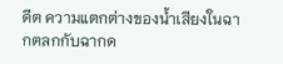ดีต ความแตกต่างของน้ำเสียงในฉากตลกกับฉากด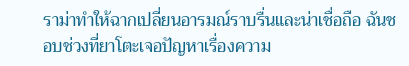ราม่าทำให้ฉากเปลี่ยนอารมณ์ราบรื่นและน่าเชื่อถือ ฉันชอบช่วงที่ยาโตะเจอปัญหาเรื่องความ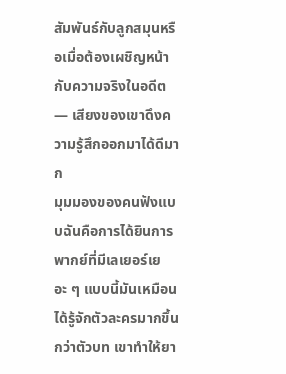สัมพันธ์กับลูกสมุนหรือเมื่อต้องเผชิญหน้ากับความจริงในอดีต — เสียงของเขาดึงความรู้สึกออกมาได้ดีมาก
มุมมองของคนฟังแบบฉันคือการได้ยินการพากย์ที่มีเลเยอร์เยอะ ๆ แบบนี้มันเหมือนได้รู้จักตัวละครมากขึ้นกว่าตัวบท เขาทำให้ยา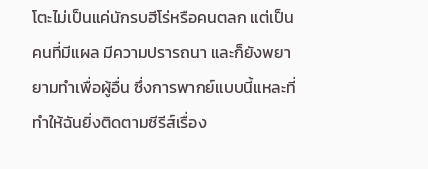โตะไม่เป็นแค่นักรบฮีโร่หรือคนตลก แต่เป็นคนที่มีแผล มีความปรารถนา และก็ยังพยายามทำเพื่อผู้อื่น ซึ่งการพากย์แบบนี้แหละที่ทำให้ฉันยิ่งติดตามซีรีส์เรื่อง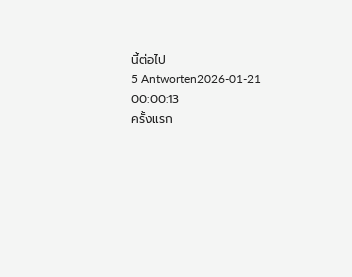นี้ต่อไป
5 Antworten2026-01-21 00:00:13
ครั้งแรก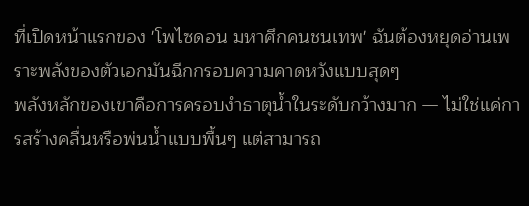ที่เปิดหน้าแรกของ 'โพไซดอน มหาศึกคนชนเทพ' ฉันต้องหยุดอ่านเพราะพลังของตัวเอกมันฉีกกรอบความคาดหวังแบบสุดๆ
พลังหลักของเขาคือการครอบงำธาตุน้ำในระดับกว้างมาก — ไม่ใช่แค่การสร้างคลื่นหรือพ่นน้ำแบบพื้นๆ แต่สามารถ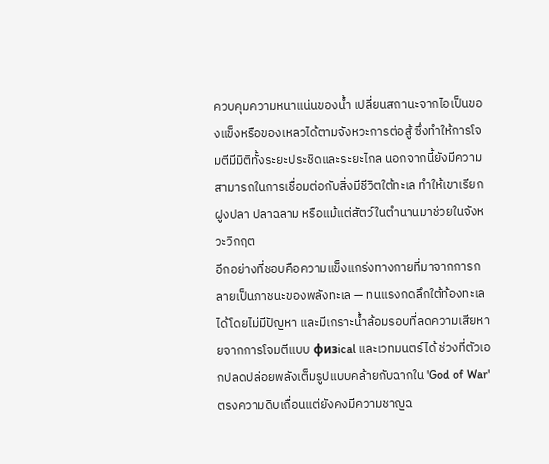ควบคุมความหนาแน่นของน้ำ เปลี่ยนสถานะจากไอเป็นของแข็งหรือของเหลวได้ตามจังหวะการต่อสู้ ซึ่งทำให้การโจมตีมีมิติทั้งระยะประชิดและระยะไกล นอกจากนี้ยังมีความสามารถในการเชื่อมต่อกับสิ่งมีชีวิตใต้ทะเล ทำให้เขาเรียกฝูงปลา ปลาฉลาม หรือแม้แต่สัตว์ในตำนานมาช่วยในจังหวะวิกฤต
อีกอย่างที่ชอบคือความแข็งแกร่งทางกายที่มาจากการกลายเป็นภาชนะของพลังทะเล — ทนแรงกดลึกใต้ท้องทะเลได้โดยไม่มีปัญหา และมีเกราะน้ำล้อมรอบที่ลดความเสียหายจากการโจมตีแบบ физical และเวทมนตร์ได้ ช่วงที่ตัวเอกปลดปล่อยพลังเต็มรูปแบบคล้ายกับฉากใน 'God of War' ตรงความดิบเถื่อนแต่ยังคงมีความชาญฉ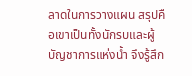ลาดในการวางแผน สรุปคือเขาเป็นทั้งนักรบและผู้บัญชาการแห่งน้ำ จึงรู้สึก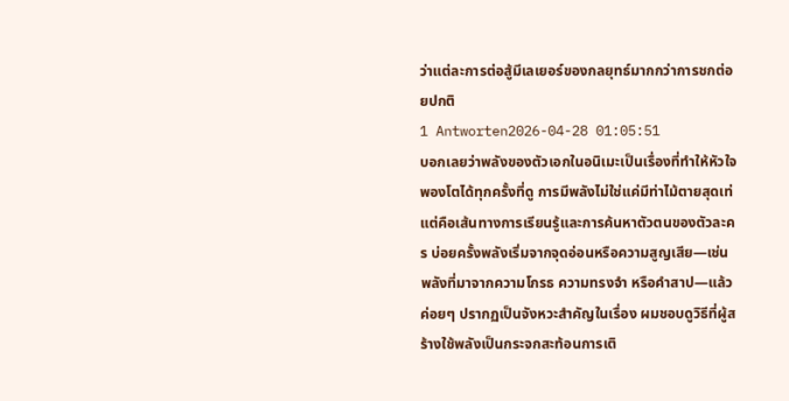ว่าแต่ละการต่อสู้มีเลเยอร์ของกลยุทธ์มากกว่าการชกต่อยปกติ
1 Antworten2026-04-28 01:05:51
บอกเลยว่าพลังของตัวเอกในอนิเมะเป็นเรื่องที่ทำให้หัวใจพองโตได้ทุกครั้งที่ดู การมีพลังไม่ใช่แค่มีท่าไม้ตายสุดเท่ แต่คือเส้นทางการเรียนรู้และการค้นหาตัวตนของตัวละคร บ่อยครั้งพลังเริ่มจากจุดอ่อนหรือความสูญเสีย—เช่นพลังที่มาจากความโกรธ ความทรงจำ หรือคำสาป—แล้วค่อยๆ ปรากฏเป็นจังหวะสำคัญในเรื่อง ผมชอบดูวิธีที่ผู้สร้างใช้พลังเป็นกระจกสะท้อนการเติ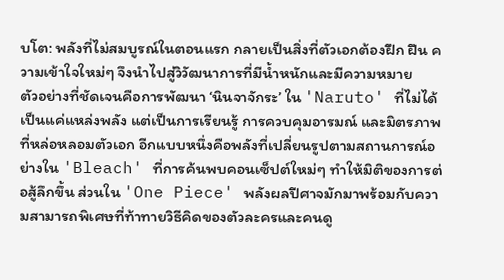บโต: พลังที่ไม่สมบูรณ์ในตอนแรก กลายเป็นสิ่งที่ตัวเอกต้องฝึก ฝืน ความเข้าใจใหม่ๆ จึงนำไปสู่วิวัฒนาการที่มีน้ำหนักและมีความหมาย
ตัวอย่างที่ชัดเจนคือการพัฒนา ‘นินจาจักระ’ ใน 'Naruto' ที่ไม่ได้เป็นแค่แหล่งพลัง แต่เป็นการเรียนรู้ การควบคุมอารมณ์ และมิตรภาพที่หล่อหลอมตัวเอก อีกแบบหนึ่งคือพลังที่เปลี่ยนรูปตามสถานการณ์อย่างใน 'Bleach' ที่การค้นพบคอนเซ็ปต์ใหม่ๆ ทำให้มิติของการต่อสู้ลึกขึ้น ส่วนใน 'One Piece' พลังผลปีศาจมักมาพร้อมกับความสามารถพิเศษที่ท้าทายวิธีคิดของตัวละครและคนดู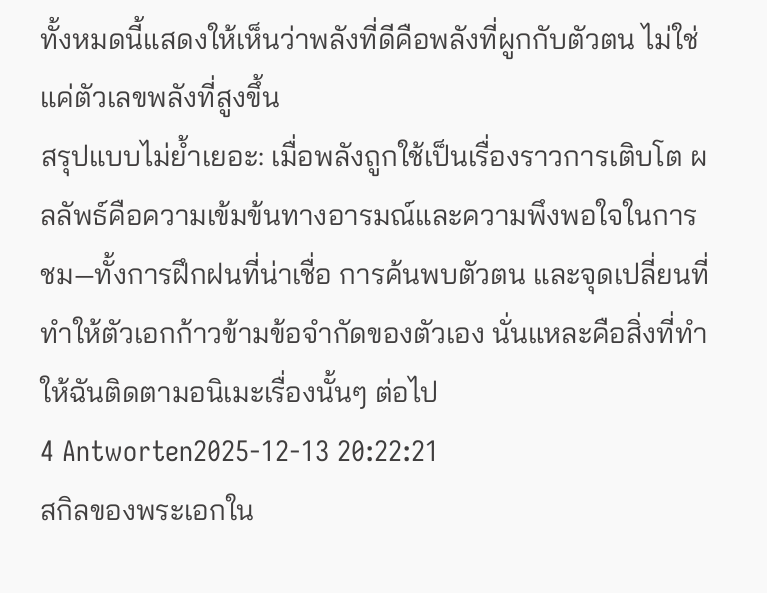ทั้งหมดนี้แสดงให้เห็นว่าพลังที่ดีคือพลังที่ผูกกับตัวตน ไม่ใช่แค่ตัวเลขพลังที่สูงขึ้น
สรุปแบบไม่ย้ำเยอะ: เมื่อพลังถูกใช้เป็นเรื่องราวการเติบโต ผลลัพธ์คือความเข้มข้นทางอารมณ์และความพึงพอใจในการชม—ทั้งการฝึกฝนที่น่าเชื่อ การค้นพบตัวตน และจุดเปลี่ยนที่ทำให้ตัวเอกก้าวข้ามข้อจำกัดของตัวเอง นั่นแหละคือสิ่งที่ทำให้ฉันติดตามอนิเมะเรื่องนั้นๆ ต่อไป
4 Antworten2025-12-13 20:22:21
สกิลของพระเอกใน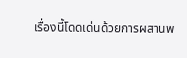เรื่องนี้โดดเด่นด้วยการผสานพ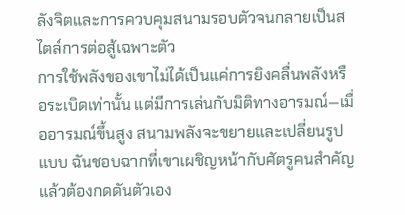ลังจิตและการควบคุมสนามรอบตัวจนกลายเป็นสไตล์การต่อสู้เฉพาะตัว
การใช้พลังของเขาไม่ได้เป็นแค่การยิงคลื่นพลังหรือระเบิดเท่านั้น แต่มีการเล่นกับมิติทางอารมณ์—เมื่ออารมณ์ขึ้นสูง สนามพลังจะขยายและเปลี่ยนรูปแบบ ฉันชอบฉากที่เขาเผชิญหน้ากับศัตรูคนสำคัญแล้วต้องกดดันตัวเอง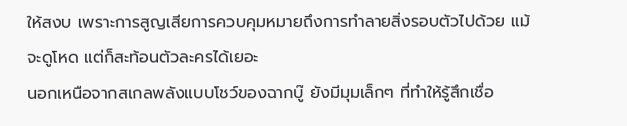ให้สงบ เพราะการสูญเสียการควบคุมหมายถึงการทำลายสิ่งรอบตัวไปด้วย แม้จะดูโหด แต่ก็สะท้อนตัวละครได้เยอะ
นอกเหนือจากสเกลพลังแบบโชว์ของฉากบู๊ ยังมีมุมเล็กๆ ที่ทำให้รู้สึกเชื่อ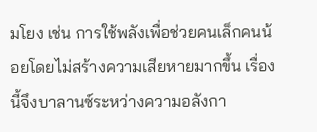มโยง เช่น การใช้พลังเพื่อช่วยคนเล็กคนน้อยโดยไม่สร้างความเสียหายมากขึ้น เรื่องนี้จึงบาลานซ์ระหว่างความอลังกา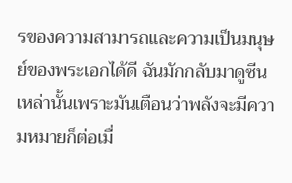รของความสามารถและความเป็นมนุษย์ของพระเอกได้ดี ฉันมักกลับมาดูซีนเหล่านั้นเพราะมันเตือนว่าพลังจะมีความหมายก็ต่อเมื่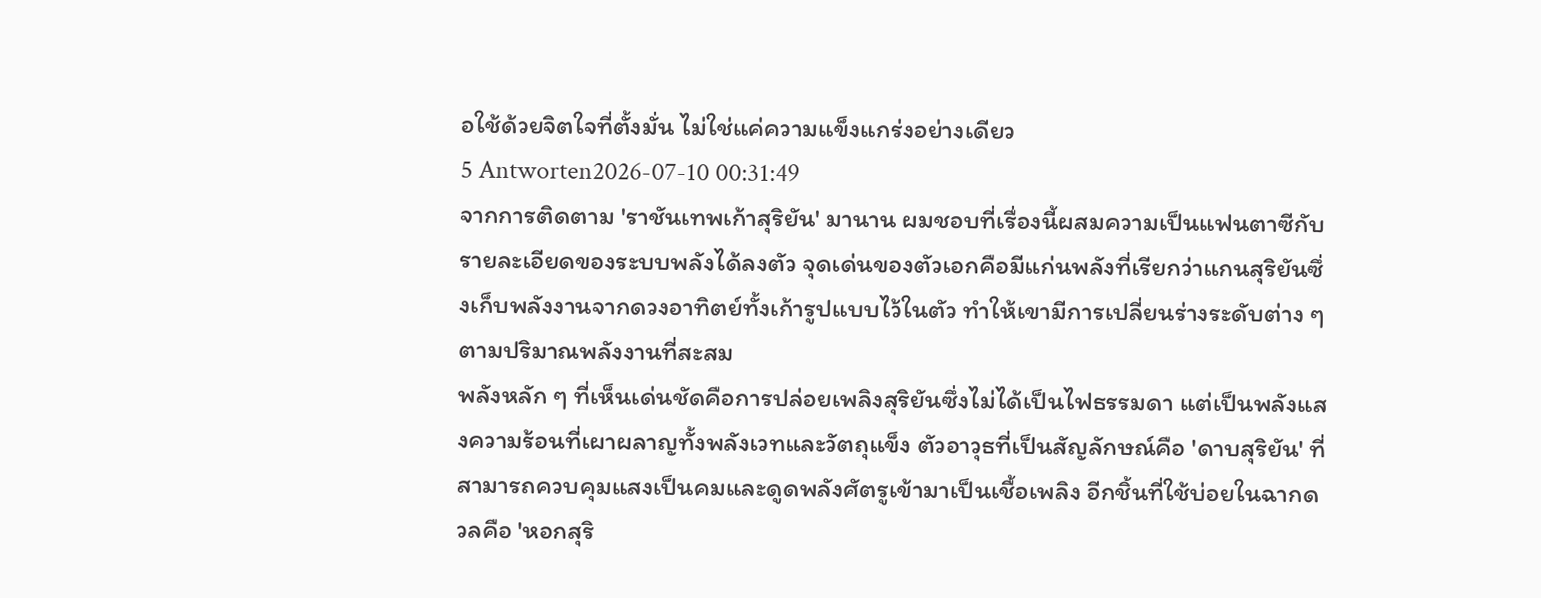อใช้ด้วยจิตใจที่ตั้งมั่น ไม่ใช่แค่ความแข็งแกร่งอย่างเดียว
5 Antworten2026-07-10 00:31:49
จากการติดตาม 'ราชันเทพเก้าสุริยัน' มานาน ผมชอบที่เรื่องนี้ผสมความเป็นแฟนตาซีกับรายละเอียดของระบบพลังได้ลงตัว จุดเด่นของตัวเอกคือมีแก่นพลังที่เรียกว่าแกนสุริยันซึ่งเก็บพลังงานจากดวงอาทิตย์ทั้งเก้ารูปแบบไว้ในตัว ทำให้เขามีการเปลี่ยนร่างระดับต่าง ๆ ตามปริมาณพลังงานที่สะสม
พลังหลัก ๆ ที่เห็นเด่นชัดคือการปล่อยเพลิงสุริยันซึ่งไม่ได้เป็นไฟธรรมดา แต่เป็นพลังแสงความร้อนที่เผาผลาญทั้งพลังเวทและวัตถุแข็ง ตัวอาวุธที่เป็นสัญลักษณ์คือ 'ดาบสุริยัน' ที่สามารถควบคุมแสงเป็นคมและดูดพลังศัตรูเข้ามาเป็นเชื้อเพลิง อีกชิ้นที่ใช้บ่อยในฉากดวลคือ 'หอกสุริ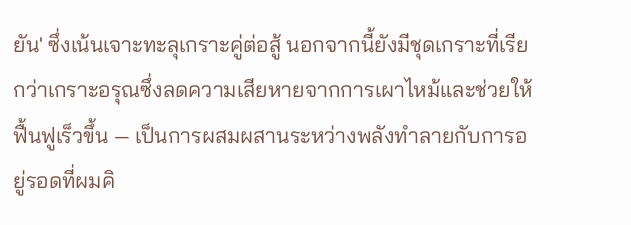ยัน' ซึ่งเน้นเจาะทะลุเกราะคู่ต่อสู้ นอกจากนี้ยังมีชุดเกราะที่เรียกว่าเกราะอรุณซึ่งลดความเสียหายจากการเผาไหม้และช่วยให้ฟื้นฟูเร็วขึ้น — เป็นการผสมผสานระหว่างพลังทำลายกับการอยู่รอดที่ผมคิ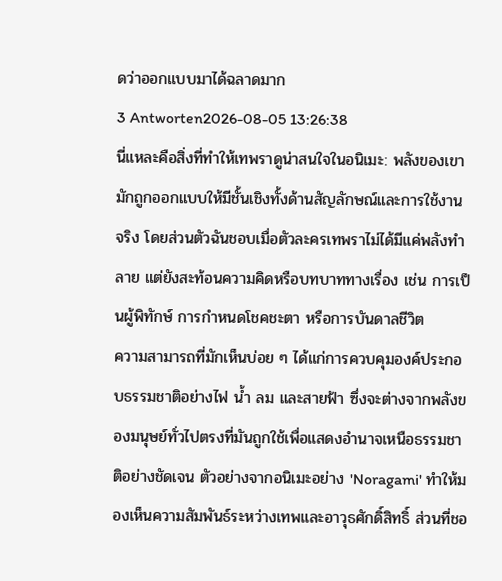ดว่าออกแบบมาได้ฉลาดมาก
3 Antworten2026-08-05 13:26:38
นี่แหละคือสิ่งที่ทำให้เทพราดูน่าสนใจในอนิเมะ: พลังของเขามักถูกออกแบบให้มีชั้นเชิงทั้งด้านสัญลักษณ์และการใช้งานจริง โดยส่วนตัวฉันชอบเมื่อตัวละครเทพราไม่ได้มีแค่พลังทำลาย แต่ยังสะท้อนความคิดหรือบทบาททางเรื่อง เช่น การเป็นผู้พิทักษ์ การกำหนดโชคชะตา หรือการบันดาลชีวิต
ความสามารถที่มักเห็นบ่อย ๆ ได้แก่การควบคุมองค์ประกอบธรรมชาติอย่างไฟ น้ำ ลม และสายฟ้า ซึ่งจะต่างจากพลังของมนุษย์ทั่วไปตรงที่มันถูกใช้เพื่อแสดงอำนาจเหนือธรรมชาติอย่างชัดเจน ตัวอย่างจากอนิเมะอย่าง 'Noragami' ทำให้มองเห็นความสัมพันธ์ระหว่างเทพและอาวุธศักดิ์สิทธิ์ ส่วนที่ชอ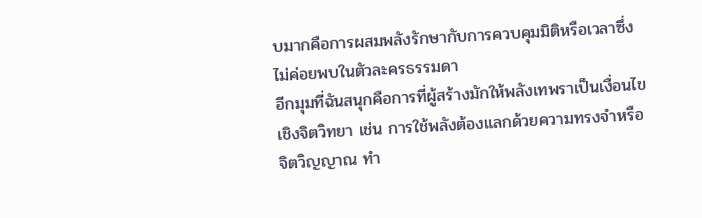บมากคือการผสมพลังรักษากับการควบคุมมิติหรือเวลาซึ่งไม่ค่อยพบในตัวละครธรรมดา
อีกมุมที่ฉันสนุกคือการที่ผู้สร้างมักให้พลังเทพราเป็นเงื่อนไขเชิงจิตวิทยา เช่น การใช้พลังต้องแลกด้วยความทรงจำหรือจิตวิญญาณ ทำ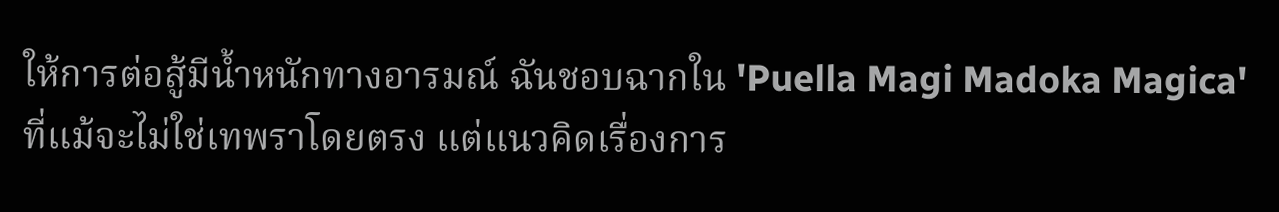ให้การต่อสู้มีน้ำหนักทางอารมณ์ ฉันชอบฉากใน 'Puella Magi Madoka Magica' ที่แม้จะไม่ใช่เทพราโดยตรง แต่แนวคิดเรื่องการ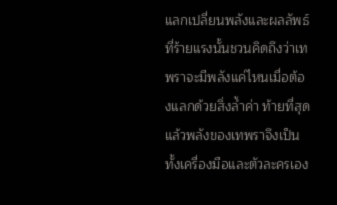แลกเปลี่ยนพลังและผลลัพธ์ที่ร้ายแรงนั้นชวนคิดถึงว่าเทพราจะมีพลังแค่ไหนเมื่อต้องแลกด้วยสิ่งล้ำค่า ท้ายที่สุดแล้วพลังของเทพราจึงเป็นทั้งเครื่องมือและตัวละครเอง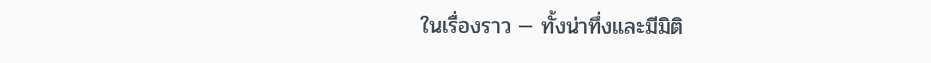ในเรื่องราว — ทั้งน่าทึ่งและมีมิติ